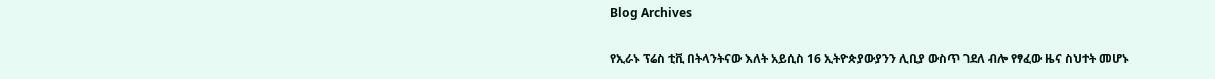Blog Archives

የኢራኑ ፕሬስ ቲቪ በትላንትናው እለት አይሲስ 16 ኢትዮጵያውያንን ሊቢያ ውስጥ ገደለ ብሎ የፃፈው ዜና ስህተት መሆኑ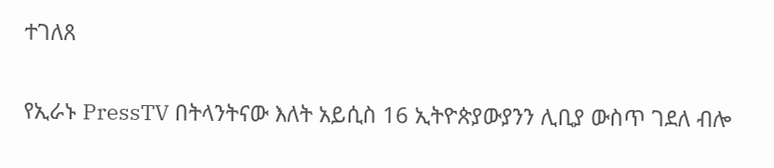ተገለጸ

የኢራኑ PressTV በትላንትናው እለት አይሲስ 16 ኢትዮጵያውያንን ሊቢያ ውስጥ ገደለ ብሎ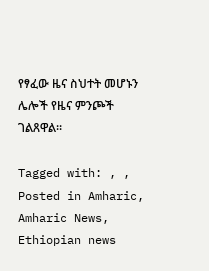የፃፈው ዜና ስህተት መሆኑን ሌሎች የዜና ምንጮች ገልጸዋል።

Tagged with: , ,
Posted in Amharic, Amharic News, Ethiopian news